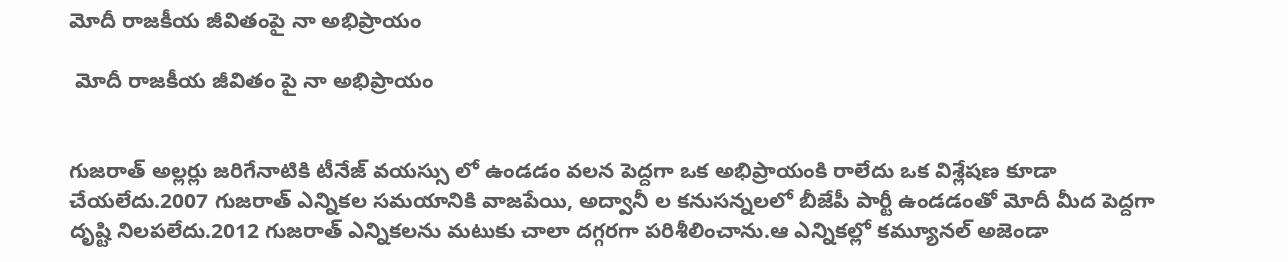మోదీ రాజకీయ జీవితంపై నా అభిప్రాయం

 మోదీ రాజకీయ జీవితం పై నా అభిప్రాయం


గుజరాత్ అల్లర్లు జరిగేనాటికి టీనేజ్ వయస్సు లో ఉండడం వలన పెద్దగా ఒక అభిప్రాయంకి రాలేదు ఒక విశ్లేషణ కూడా  చేయలేదు.2007 గుజరాత్ ఎన్నికల సమయానికి వాజపేయి, అద్వానీ ల కనుసన్నలలో బీజేపీ పార్టీ ఉండడంతో మోదీ మీద పెద్దగా దృష్టి నిలపలేదు.2012 గుజరాత్ ఎన్నికలను మటుకు చాలా దగ్గరగా పరిశీలించాను.ఆ ఎన్నికల్లో కమ్యూనల్ అజెండా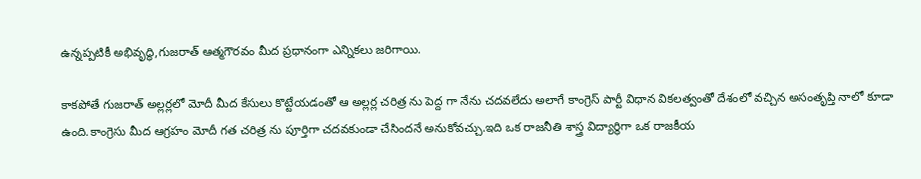ఉన్నప్పటికీ అభివృద్ధి,గుజరాత్ ఆత్మగౌరవం మీద ప్రధానంగా ఎన్నికలు జరిగాయి.

కాకపోతే గుజరాత్ అల్లర్లలో మోదీ మీద కేసులు కొట్టేయడంతో ఆ అల్లర్ల చరిత్ర ను పెద్ద గా నేను చదవలేదు అలాగే కాంగ్రెస్ పార్టీ విధాన వికలత్వంతో దేశంలో వచ్చిన అసంతృప్తి నాలో కూడా ఉంది.కాంగ్రెసు మీద ఆగ్రహం మోదీ గత చరిత్ర ను పూర్తిగా చదవకుండా చేసిందనే అనుకోవచ్చు.ఇది ఒక రాజనీతి శాస్త్ర విద్యార్థిగా ఒక రాజకీయ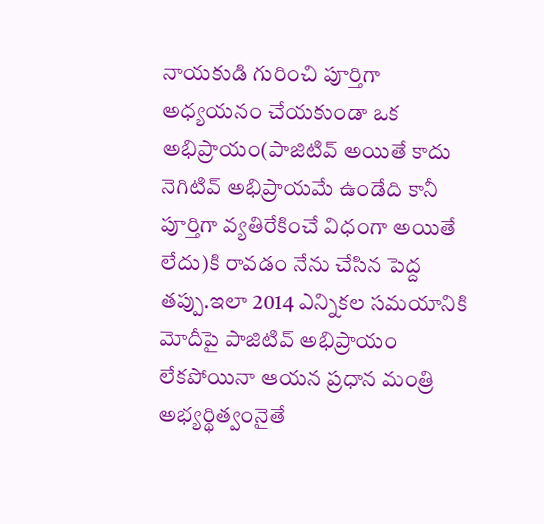నాయకుడి గురించి పూర్తిగా అధ్యయనం చేయకుండా ఒక అభిప్రాయం(పాజిటివ్ అయితే కాదు నెగిటివ్ అభిప్రాయమే ఉండేది కానీ పూర్తిగా వ్యతిరేకించే విధంగా అయితే లేదు)కి రావడం నేను చేసిన పెద్ద తప్పు.ఇలా 2014 ఎన్నికల సమయానికి మోదీపై పాజిటివ్ అభిప్రాయం లేకపోయినా ఆయన ప్రధాన మంత్రి అభ్యర్థిత్వంనైతే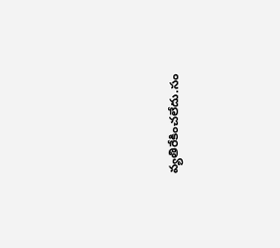వ్యతిరేకించలేదు.సం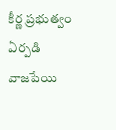కీర్ణ ప్రభుత్వం ఏర్పడి వాజపేయి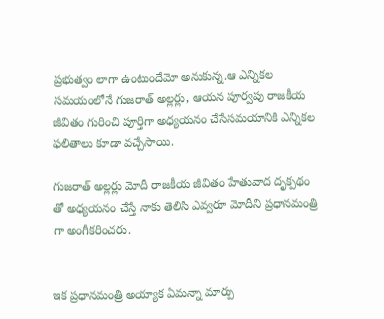ప్రభుత్వం లాగా ఉంటుందేమో అనుకున్న.ఆ ఎన్నికల సమయంలోనే గుజరాత్ అల్లర్లు, ఆయన పూర్వపు రాజకీయ జీవితం గురించి పూర్తిగా అధ్యయనం చేసేసమయానికి ఎన్నికల ఫలితాలు కూడా వచ్చేసాయి.

గుజరాత్ అల్లర్లు మోదీ రాజకీయ జీవితం హేతువాద దృక్పథం తో అధ్యయనం చేస్తే నాకు తెలిసి ఎవ్వరూ మోదీని ప్రధానమంత్రి గా అంగీకరించరు.


ఇక ప్రధానమంత్రి అయ్యాక ఏమన్నా మార్పు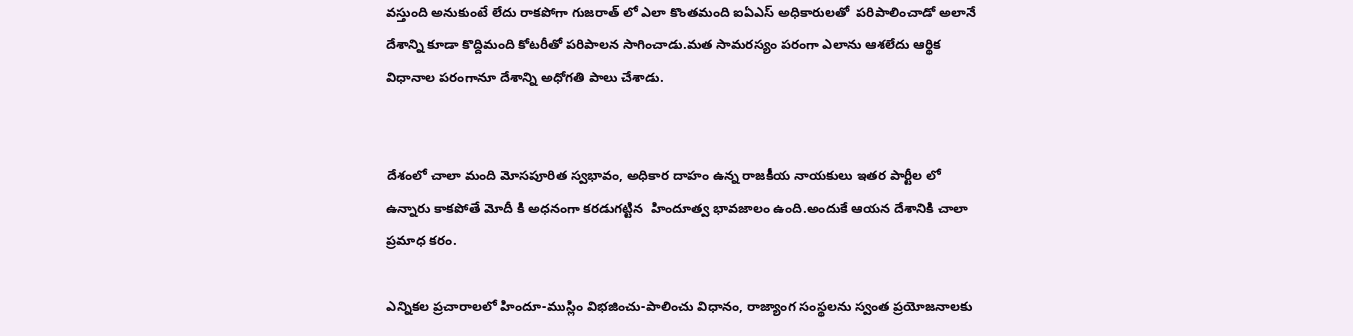వస్తుంది అనుకుంటే లేదు రాకపోగా గుజరాత్ లో ఎలా కొంతమంది ఐఏఎస్ అధికారులతో  పరిపాలించాడో అలానే దేశాన్ని కూడా కొద్దిమంది కోటరీతో పరిపాలన సాగించాడు.మత సామరస్యం పరంగా ఎలాను ఆశలేదు ఆర్థిక విధానాల పరంగానూ దేశాన్ని అధోగతి పాలు చేశాడు.


దేశంలో చాలా మంది మోసపూరిత స్వభావం, అధికార దాహం ఉన్న రాజకీయ నాయకులు ఇతర పార్టీల లో ఉన్నారు కాకపోతే మోదీ కి అధనంగా కరడుగట్టిన  హిందూత్వ భావజాలం ఉంది.అందుకే ఆయన దేశానికి చాలా ప్రమాధ కరం.

ఎన్నికల ప్రచారాలలో హిందూ-ముస్లిం విభజించు-పాలించు విధానం, రాజ్యాంగ సంస్థలను స్వంత ప్రయోజనాలకు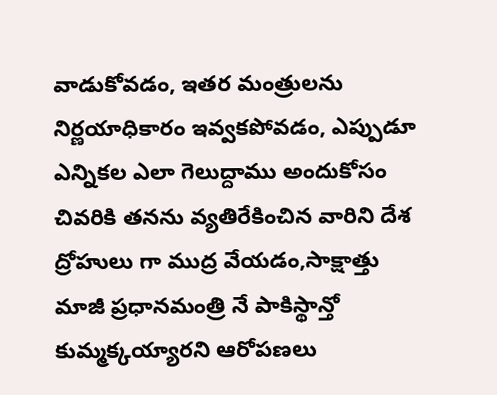వాడుకోవడం, ఇతర మంత్రులను నిర్ణయాధికారం ఇవ్వకపోవడం, ఎప్పుడూ ఎన్నికల ఎలా గెలుద్దాము అందుకోసం చివరికి తనను వ్యతిరేకించిన వారిని దేశ ద్రోహులు గా ముద్ర వేయడం,సాక్షాత్తు మాజీ ప్రధానమంత్రి నే పాకిస్థాన్తో కుమ్మక్కయ్యారని ఆరోపణలు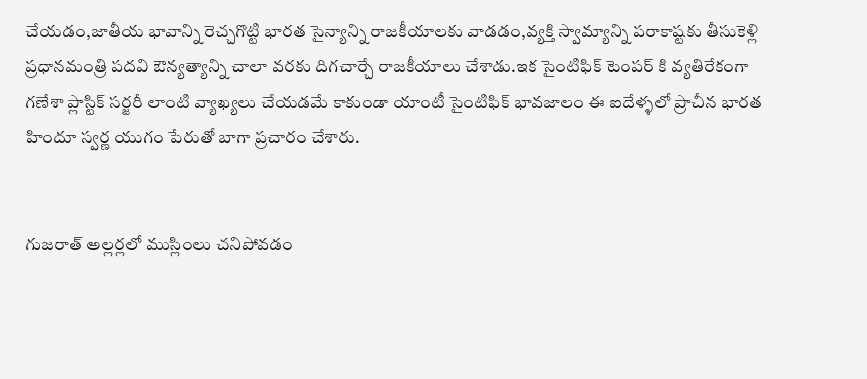చేయడం,జాతీయ భావాన్ని రెచ్చగొట్టి భారత సైన్యాన్ని రాజకీయాలకు వాడడం,వ్యక్తి స్వామ్యాన్ని పరాకాష్టకు తీసుకెళ్లి ప్రధానమంత్రి పదవి ఔన్యత్యాన్ని చాలా వరకు దిగచార్చే రాజకీయాలు చేశాడు.ఇక సైంటిఫిక్ టెంపర్ కి వ్యతిరేకంగా గణేశా ప్లాస్టిక్ సర్జరీ లాంటి వ్యాఖ్యలు చేయడమే కాకుండా యాంటీ సైంటిఫిక్ భావజాలం ఈ ఐదేళ్ళలో ప్రాచీన భారత హిందూ స్వర్ణ యుగం పేరుతో బాగా ప్రచారం చేశారు.


గుజరాత్ అల్లర్లలో ముస్లింలు చనిపోవడం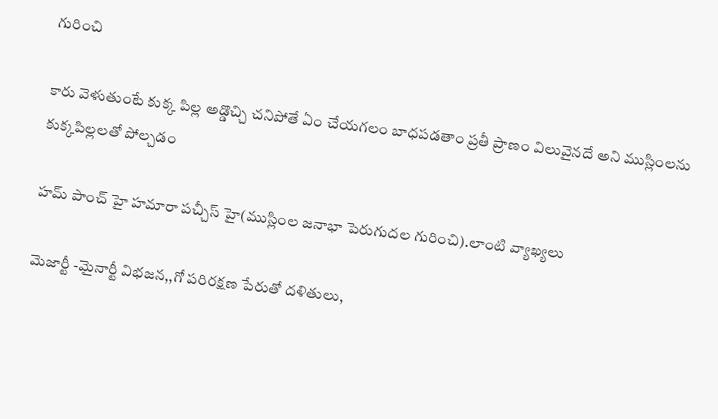గురించి

కారు వెళుతుంటే కుక్క పిల్ల అడ్డొచ్చి చనిపోతే ఏం చేయగలం బాధపడతాం ప్రతీ ప్రాణం విలువైనదే అని ముస్లింలను కుక్కపిల్లలతో పోల్చడం

హమ్ పాంచ్ హై హమారా పచ్చీస్ హై(ముస్లింల జనాభా పెరుగుదల గురించి).లాంటి వ్యాఖ్యలు

మెజార్టీ -మైనార్టీ విభజన,,గో పరిరక్షణ పేరుతో దళితులు,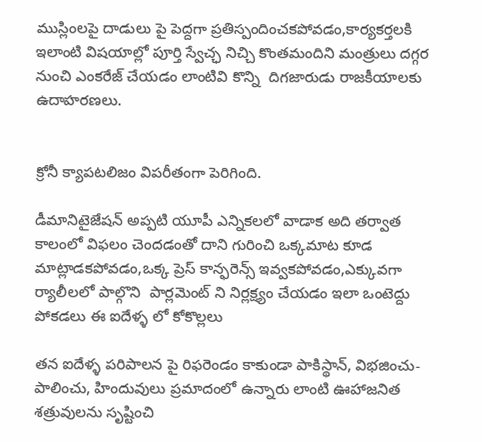ముస్లింలపై దాడులు పై పెద్దగా ప్రతిస్పందించకపోవడం,కార్యకర్తలకి ఇలాంటి విషయాల్లో పూర్తి స్వేచ్ఛ నిచ్చి కొంతమందిని మంత్రులు దగ్గర నుంచి ఎంకరేజ్ చేయడం లాంటివి కొన్ని  దిగజారుడు రాజకీయాలకు ఉదాహరణలు.


క్రోనీ క్యాపటలిజం విపరీతంగా పెరిగింది.

డీమానిటైజేషన్ అప్పటి యూపీ ఎన్నికలలో వాడాక అది తర్వాత కాలంలో విఫలం చెందడంతో దాని గురించి ఒక్కమాట కూడ మాట్లాడకపోవడం,ఒక్క ప్రెస్ కాన్ఫరెన్స్ ఇవ్వకపోవడం,ఎక్కువగా ర్యాలీలలో పాల్గొని  పార్లమెంట్ ని నిర్లక్ష్యం చేయడం ఇలా ఒంటెద్దు పోకడలు ఈ ఐదేళ్ళ లో కోకొల్లలు

తన ఐదేళ్ళ పరిపాలన పై రిఫరెండం కాకుండా పాకిస్థాన్, విభజించు-పాలించు, హిందువులు ప్రమాదంలో ఉన్నారు లాంటి ఊహాజనిత శత్రువులను సృష్టించి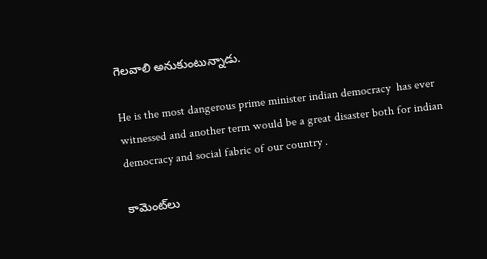గెలవాలి అనుకుంటున్నాడు.

He is the most dangerous prime minister indian democracy  has ever witnessed and another term would be a great disaster both for indian democracy and social fabric of our country .

కామెంట్‌లు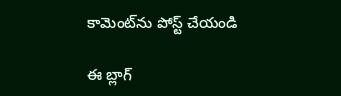కామెంట్‌ను పోస్ట్ చేయండి

ఈ బ్లాగ్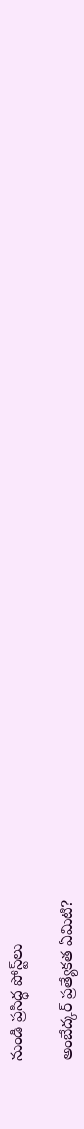నుండి ప్రసిద్ధ పోస్ట్‌లు

అంబేద్కర్ ప్రత్యేకత ఏమిటి?